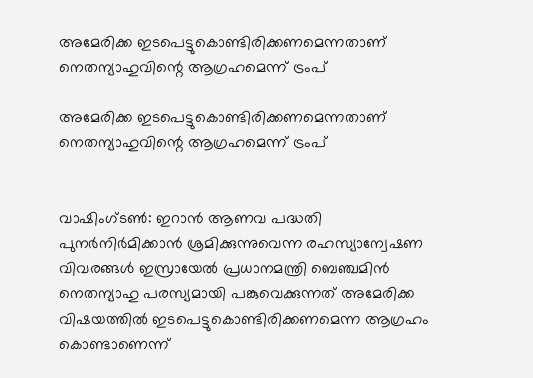അമേരിക്ക ഇടപെട്ടുകൊണ്ടിരിക്കണമെന്നതാണ് നെതന്യാഹുവിന്റെ ആഗ്രഹമെന്ന് ട്രംപ്

അമേരിക്ക ഇടപെട്ടുകൊണ്ടിരിക്കണമെന്നതാണ് നെതന്യാഹുവിന്റെ ആഗ്രഹമെന്ന് ട്രംപ്


വാഷിംഗ്ടണ്‍: ഇറാന്‍ ആണവ പദ്ധതി പുനര്‍നിര്‍മിക്കാന്‍ ശ്രമിക്കുന്നുവെന്ന രഹസ്യാന്വേഷണ വിവരങ്ങള്‍ ഇസ്രായേല്‍ പ്രധാനമന്ത്രി ബെഞ്ചമിന്‍ നെതന്യാഹു പരസ്യമായി പങ്കുവെക്കുന്നത് അമേരിക്ക വിഷയത്തില്‍ ഇടപെട്ടുകൊണ്ടിരിക്കണമെന്ന ആഗ്രഹം കൊണ്ടാണെന്ന്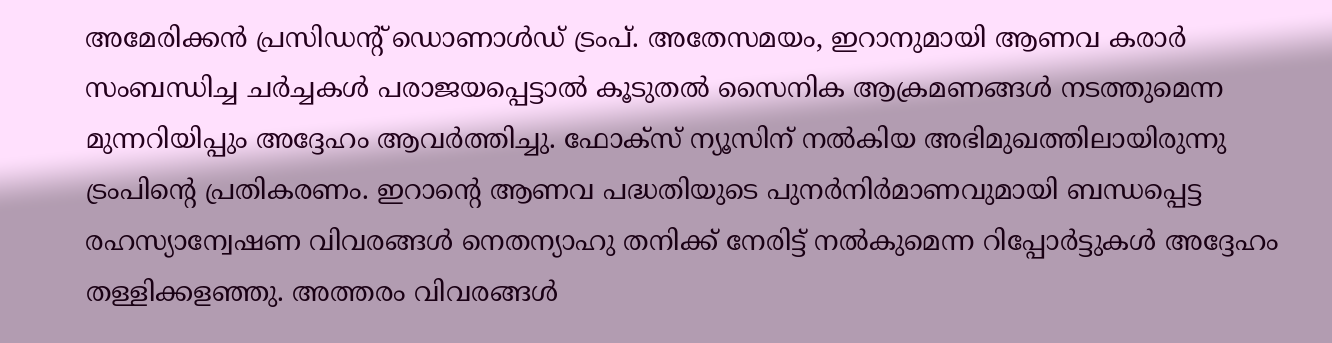അമേരിക്കന്‍ പ്രസിഡന്റ് ഡൊണാള്‍ഡ് ട്രംപ്. അതേസമയം, ഇറാനുമായി ആണവ കരാര്‍ സംബന്ധിച്ച ചര്‍ച്ചകള്‍ പരാജയപ്പെട്ടാല്‍ കൂടുതല്‍ സൈനിക ആക്രമണങ്ങള്‍ നടത്തുമെന്ന മുന്നറിയിപ്പും അദ്ദേഹം ആവര്‍ത്തിച്ചു. ഫോക്‌സ് ന്യൂസിന് നല്‍കിയ അഭിമുഖത്തിലായിരുന്നു ട്രംപിന്റെ പ്രതികരണം. ഇറാന്റെ ആണവ പദ്ധതിയുടെ പുനര്‍നിര്‍മാണവുമായി ബന്ധപ്പെട്ട രഹസ്യാന്വേഷണ വിവരങ്ങള്‍ നെതന്യാഹു തനിക്ക് നേരിട്ട് നല്‍കുമെന്ന റിപ്പോര്‍ട്ടുകള്‍ അദ്ദേഹം തള്ളിക്കളഞ്ഞു. അത്തരം വിവരങ്ങള്‍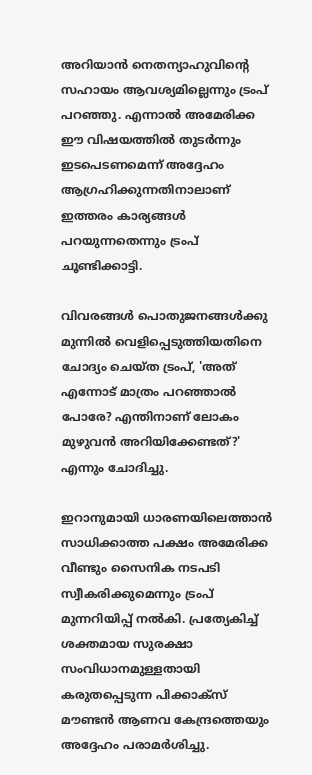അറിയാന്‍ നെതന്യാഹുവിന്റെ സഹായം ആവശ്യമില്ലെന്നും ട്രംപ് പറഞ്ഞു. എന്നാല്‍ അമേരിക്ക ഈ വിഷയത്തില്‍ തുടര്‍ന്നും ഇടപെടണമെന്ന് അദ്ദേഹം ആഗ്രഹിക്കുന്നതിനാലാണ് ഇത്തരം കാര്യങ്ങള്‍ പറയുന്നതെന്നും ട്രംപ് ചൂണ്ടിക്കാട്ടി.

വിവരങ്ങള്‍ പൊതുജനങ്ങള്‍ക്കു മുന്നില്‍ വെളിപ്പെടുത്തിയതിനെ ചോദ്യം ചെയ്ത ട്രംപ്, 'അത് എന്നോട് മാത്രം പറഞ്ഞാല്‍ പോരേ? എന്തിനാണ് ലോകം മുഴുവന്‍ അറിയിക്കേണ്ടത്?' എന്നും ചോദിച്ചു.

ഇറാനുമായി ധാരണയിലെത്താന്‍ സാധിക്കാത്ത പക്ഷം അമേരിക്ക വീണ്ടും സൈനിക നടപടി സ്വീകരിക്കുമെന്നും ട്രംപ് മുന്നറിയിപ്പ് നല്‍കി. പ്രത്യേകിച്ച് ശക്തമായ സുരക്ഷാ സംവിധാനമുള്ളതായി കരുതപ്പെടുന്ന പിക്കാക്‌സ് മൗണ്ടന്‍ ആണവ കേന്ദ്രത്തെയും അദ്ദേഹം പരാമര്‍ശിച്ചു.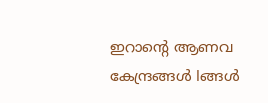ഇറാന്റെ ആണവ കേന്ദ്രങ്ങള്‍ lങ്ങള്‍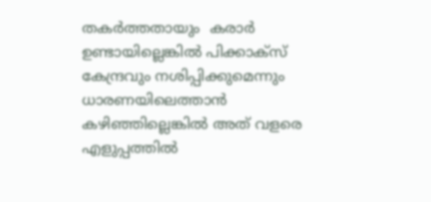തകര്‍ത്തതായും  കരാര്‍ ഉണ്ടായില്ലെങ്കില്‍ പിക്കാക്‌സ് കേന്ദ്രവും നശിപ്പിക്കുമെന്നും ധാരണയിലെത്താന്‍ കഴിഞ്ഞില്ലെങ്കില്‍ അത് വളരെ എളുപ്പത്തില്‍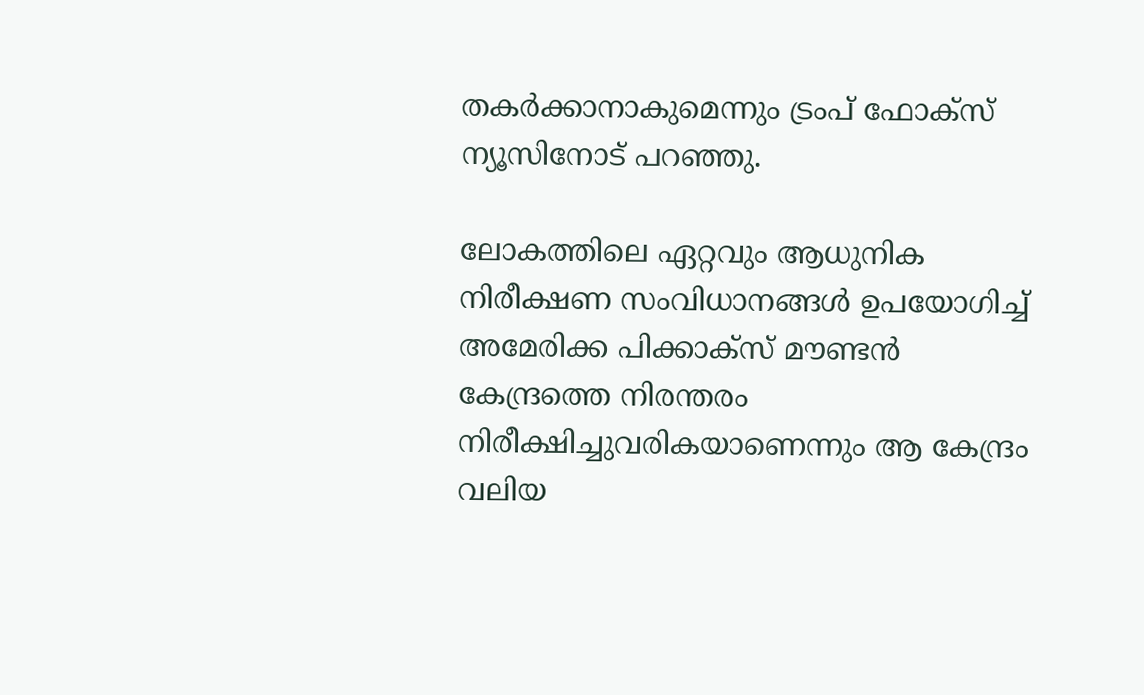തകര്‍ക്കാനാകുമെന്നും ട്രംപ് ഫോക്‌സ് ന്യൂസിനോട് പറഞ്ഞു.

ലോകത്തിലെ ഏറ്റവും ആധുനിക നിരീക്ഷണ സംവിധാനങ്ങള്‍ ഉപയോഗിച്ച് അമേരിക്ക പിക്കാക്‌സ് മൗണ്ടന്‍ കേന്ദ്രത്തെ നിരന്തരം നിരീക്ഷിച്ചുവരികയാണെന്നും ആ കേന്ദ്രം വലിയ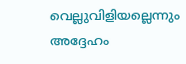വെല്ലുവിളിയല്ലെന്നും അദ്ദേഹം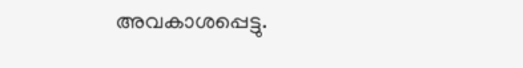അവകാശപ്പെട്ടു.